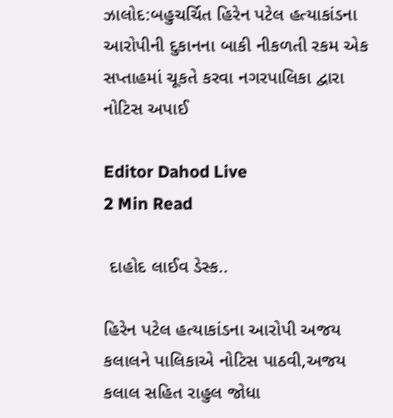ઝાલોદ:બહુચર્ચિત હિરેન પટેલ હત્યાકાંડના આરોપીની દુકાનના બાકી નીકળતી રકમ એક સપ્તાહમાં ચૂકતે કરવા નગરપાલિકા દ્વારા નોટિસ અપાઈ

Editor Dahod Live
2 Min Read

 દાહોદ લાઈવ ડેસ્ક..

હિરેન પટેલ હત્યાકાંડના આરોપી અજય કલાલને પાલિકાએ નોટિસ પાઠવી,અજય કલાલ સહિત રાહુલ જોધા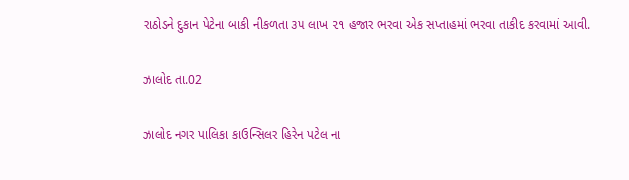રાઠોડને દુકાન પેટેના બાકી નીકળતા ૩૫ લાખ ૨૧ હજાર ભરવા એક સપ્તાહમાં ભરવા તાકીદ કરવામાં આવી.

ઝાલોદ તા.02

ઝાલોદ નગર પાલિકા કાઉન્સિલર હિરેન પટેલ ના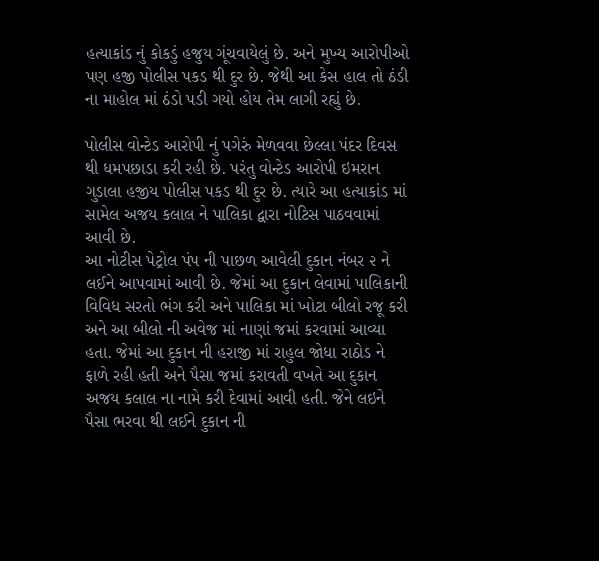હત્યાકાંડ નું કોકડું હજુય ગૂંચવાયેલું છે. અને મુખ્ય આરોપીઓ પણ હજી પોલીસ પકડ થી દુર છે. જેથી આ કેસ હાલ તો ઠંડી ના માહોલ માં ઠંડો પડી ગયો હોય તેમ લાગી રહ્યું છે.

પોલીસ વોન્ટેડ આરોપી નું પગેરું મેળવવા છેલ્લા પંદર દિવસ થી ધમપછાડા કરી રહી છે. પરંતુ વોન્ટેડ આરોપી ઇમરાન ગુડાલા હજીય પોલીસ પકડ થી દુર છે. ત્યારે આ હત્યાકાંડ માં સામેલ અજય કલાલ ને પાલિકા દ્વારા નોટિસ પાઠવવામાં આવી છે.
આ નોટીસ પેટ્રોલ પંપ ની પાછળ આવેલી દુકાન નંબર ૨ ને લઈને આપવામાં આવી છે. જેમાં આ દુકાન લેવામાં પાલિકાની વિવિધ સરતો ભંગ કરી અને પાલિકા માં ખોટા બીલો રજૂ કરી અને આ બીલો ની અવેજ માં નાણાં જમાં કરવામાં આવ્યા હતા. જેમાં આ દુકાન ની હરાજી માં રાહુલ જોધા રાઠોડ ને ફાળે રહી હતી અને પૈસા જમાં કરાવતી વખતે આ દુકાન અજય કલાલ ના નામે કરી દેવામાં આવી હતી. જેને લઇને પૈસા ભરવા થી લઈને દુકાન ની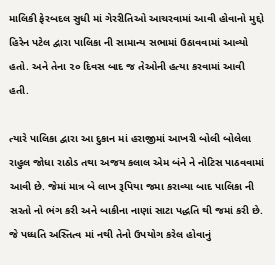માલિકી ફેરબદલ સુધી માં ગેરરીતિઓ આચરવામાં આવી હોવાનો મુદ્દો હિરેન પટેલ દ્વારા પાલિકા ની સામાન્ય સભામાં ઉઠાવવામાં આવ્યો હતો. અને તેના ૨૦ દિવસ બાદ જ તેઓની હત્યા કરવામાં આવી હતી.

ત્યારે પાલિકા દ્વારા આ દુકાન માં હરાજીમાં આખરી બોલી બોલેલા રાહુલ જોધા રાઠોડ તથા અજય કલાલ એમ બંને ને નોટિસ પાઠવવામાં આવી છે. જેમાં માત્ર બે લાખ રૂપિયા જમા કરાવ્યા બાદ પાલિકા ની સરતો નો ભંગ કરી અને બાકીના નાણાં સાટા પદ્ધતિ થી જમાં કરી છે. જે પધ્ધતિ અસ્તિત્વ માં નથી તેનો ઉપયોગ કરેલ હોવાનું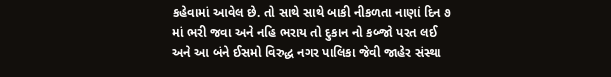કહેવામાં આવેલ છે. તો સાથે સાથે બાકી નીકળતા નાણાં દિન ૭ માં ભરી જવા અને નહિ ભરાય તો દુકાન નો કબ્જો પરત લઈ અને આ બંને ઈસમો વિરુદ્ધ નગર પાલિકા જેવી જાહેર સંસ્થા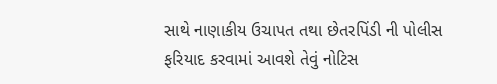સાથે નાણાકીય ઉચાપત તથા છેતરપિંડી ની પોલીસ ફરિયાદ કરવામાં આવશે તેવું નોટિસ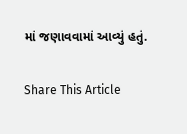માં જણાવવામાં આવ્યું હતું.

Share This Article